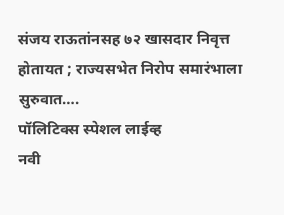संजय राऊतांनसह ७२ खासदार निवृत्त होतायत ; राज्यसभेत निरोप समारंभाला सुरुवात….
पॉलिटिक्स स्पेशल लाईव्ह
नवी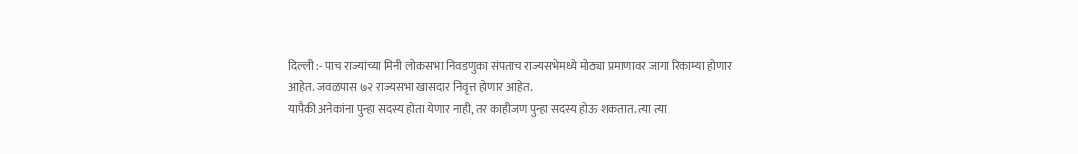दिल्ली :- पाच राज्यांच्या मिनी लोकसभा निवडणुका संपताच राज्यसभेमध्ये मोठ्या प्रमाणावर जागा रिकाम्या होणार आहेत. जवळपास ७२ राज्यसभा खासदार निवृत्त होणार आहेत.
यापैकी अनेकांना पुन्हा सदस्य होता येणार नाही, तर काहीजण पुन्हा सदस्य होऊ शकतात. त्या त्या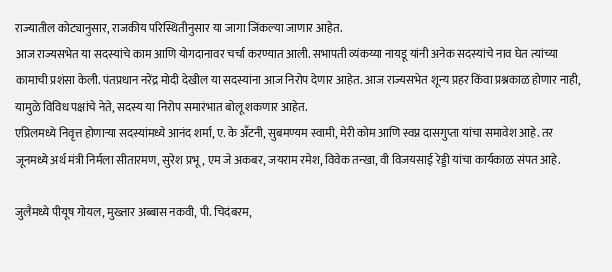राज्यातील कोट्यानुसार, राजकीय परिस्थितीनुसार या जागा जिंकल्या जाणार आहेत.
आज राज्यसभेत या सदस्यांचे काम आणि योगदानावर चर्चा करण्यात आली. सभापती व्यंकय्या नायडू यांनी अनेक सदस्यांचे नाव घेत त्यांच्या कामाची प्रशंसा केली. पंतप्रधान नरेंद्र मोदी देखील या सदस्यांना आज निरोप देणार आहेत. आज राज्यसभेत शून्य प्रहर किंवा प्रश्नकाळ होणार नाही, यामुळे विविध पक्षांचे नेते, सदस्य या निरोप समारंभात बोलू शकणार आहेत.
एप्रिलमध्ये निवृत्त होणाऱ्या सदस्यांमध्ये आनंद शर्मा, ए. के अँटनी, सुबमण्यम स्वामी, मेरी कोम आणि स्वप्न दासगुप्ता यांचा समावेश आहे. तर जूनमध्ये अर्थ मंत्री निर्मला सीतारमण, सुरेश प्रभू, एम जे अकबर, जयराम रमेश, विवेक तन्खा, वी विजयसाई रेड्डी यांचा कार्यकाळ संपत आहे.

जुलैमध्ये पीयूष गोयल, मुख्तार अब्बास नकवी, पी. चिदंबरम,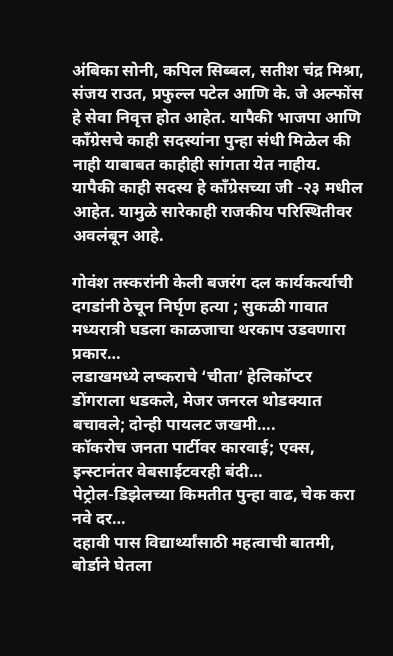अंबिका सोनी, कपिल सिब्बल, सतीश चंद्र मिश्रा, संजय राउत, प्रफुल्ल पटेल आणि के. जे अल्फोंस हे सेवा निवृत्त होत आहेत. यापैकी भाजपा आणि काँग्रेसचे काही सदस्यांना पुन्हा संधी मिळेल की नाही याबाबत काहीही सांगता येत नाहीय. यापैकी काही सदस्य हे काँग्रेसच्या जी -२३ मधील आहेत. यामुळे सारेकाही राजकीय परिस्थितीवर अवलंबून आहे.

गोवंश तस्करांनी केली बजरंग दल कार्यकर्त्याची दगडांनी ठेचून निर्घृण हत्या ; सुकळी गावात मध्यरात्री घडला काळजाचा थरकाप उडवणारा प्रकार…
लडाखमध्ये लष्कराचे ‘चीता’ हेलिकॉप्टर डोंगराला धडकले, मेजर जनरल थोडक्यात बचावले; दोन्ही पायलट जखमी….
कॉकरोच जनता पार्टीवर कारवाई; एक्स, इन्स्टानंतर वेबसाईटवरही बंदी…
पेट्रोल-डिझेलच्या किमतीत पुन्हा वाढ, चेक करा नवे दर…
दहावी पास विद्यार्थ्यांसाठी महत्वाची बातमी, बोर्डाने घेतला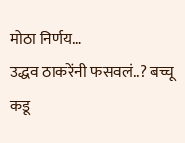मोठा निर्णय…
उद्धव ठाकरेंनी फसवलं..? बच्चू कडू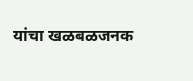यांचा खळबळजनक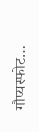गौप्यस्फोट…